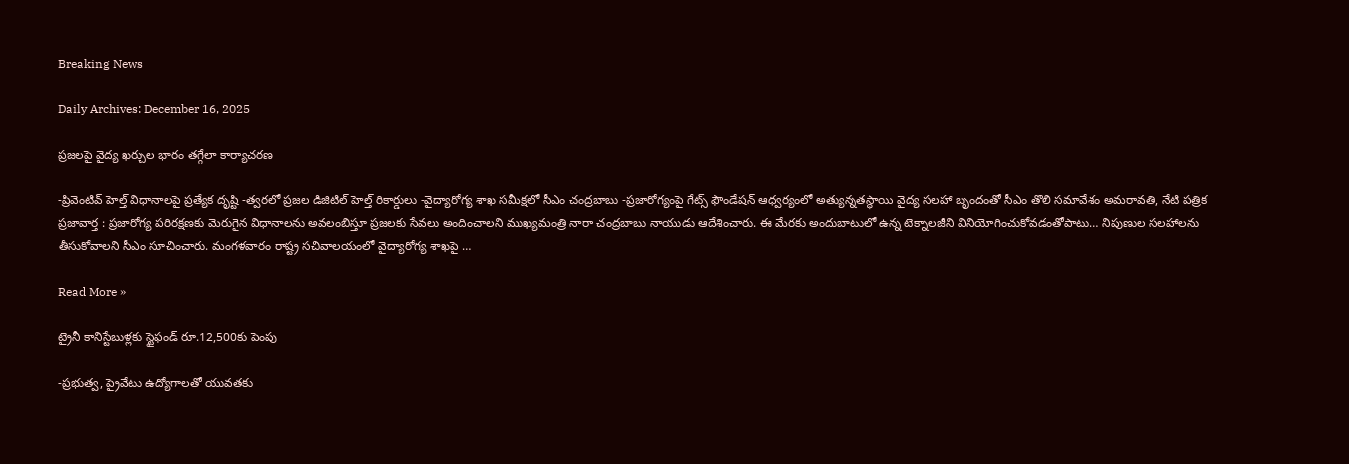Breaking News

Daily Archives: December 16, 2025

ప్రజలపై వైద్య ఖర్చుల భారం తగ్గేలా కార్యాచరణ

-ప్రివెంటివ్ హెల్త్ విధానాలపై ప్రత్యేక దృష్టి -త్వరలో ప్రజల డిజిటిల్ హెల్త్ రికార్డులు -వైద్యారోగ్య శాఖ సమీక్షలో సీఎం చంద్రబాబు -ప్రజారోగ్యంపై గేట్స్ ఫౌండేషన్ ఆధ్వర్యంలో అత్యున్నతస్థాయి వైద్య సలహా బృందంతో సీఎం తొలి సమావేశం అమ‌రావ‌తి, నేటి పత్రిక ప్రజావార్త : ప్రజారోగ్య పరిరక్షణకు మెరుగైన విధానాలను అవలంబిస్తూ ప్రజలకు సేవలు అందించాలని ముఖ్యమంత్రి నారా చంద్రబాబు నాయుడు ఆదేశించారు. ఈ మేరకు అందుబాటులో ఉన్న టెక్నాలజీని వినియోగించుకోవడంతోపాటు… నిపుణుల సలహాలను తీసుకోవాలని సీఎం సూచించారు. మంగళవారం రాష్ట్ర సచివాలయంలో వైద్యారోగ్య శాఖపై …

Read More »

ట్రైనీ కానిస్టేబుళ్లకు స్టైఫండ్ రూ.12,500కు పెంపు

-ప్రభుత్వ, ప్రైవేటు ఉద్యోగాలతో యువతకు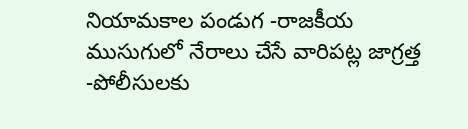నియామకాల పండుగ -రాజకీయ ముసుగులో నేరాలు చేసే వారిపట్ల జాగ్రత్త -పోలీసులకు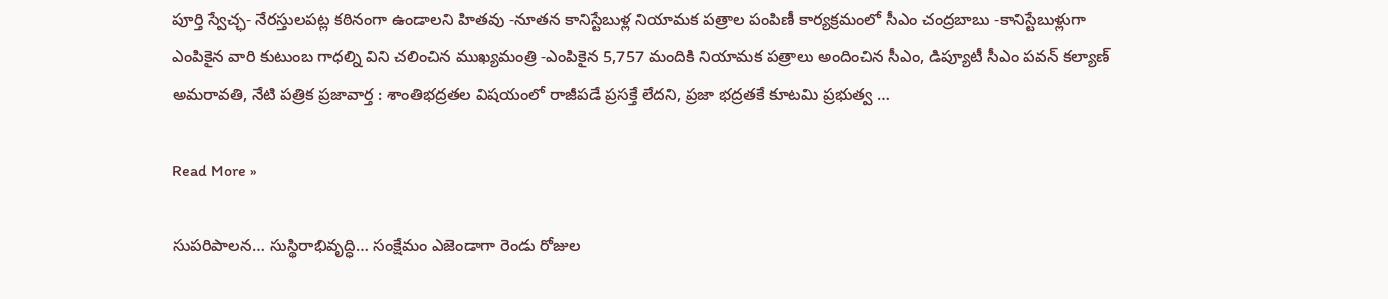పూర్తి స్వేచ్ఛ- నేరస్తులపట్ల కఠినంగా ఉండాలని హితవు -నూతన కానిస్టేబుళ్ల నియామక పత్రాల పంపిణీ కార్యక్రమంలో సీఎం చంద్రబాబు -కానిస్టేబుళ్లుగా ఎంపికైన వారి కుటుంబ గాధల్ని విని చలించిన ముఖ్యమంత్రి -ఎంపికైన 5,757 మందికి నియామక పత్రాలు అందించిన సీఎం, డిప్యూటీ సీఎం పవన్ కల్యాణ్ అమ‌రావ‌తి, నేటి పత్రిక ప్రజావార్త : శాంతిభద్రతల విషయంలో రాజీపడే ప్రసక్తే లేదని, ప్రజా భద్రతకే కూటమి ప్రభుత్వ …

Read More »

సుపరిపాలన… సుస్థిరాభివృద్ధి… సంక్షేమం ఎజెండాగా రెండు రోజుల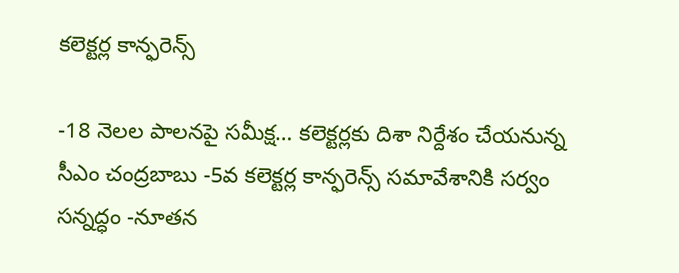కలెక్టర్ల కాన్ఫరెన్స్

-18 నెలల పాలనపై సమీక్ష… కలెక్టర్లకు దిశా నిర్దేశం చేయనున్న సీఎం చంద్రబాబు -5వ కలెక్టర్ల కాన్ఫరెన్స్ సమావేశానికి సర్వం సన్నద్ధం -నూతన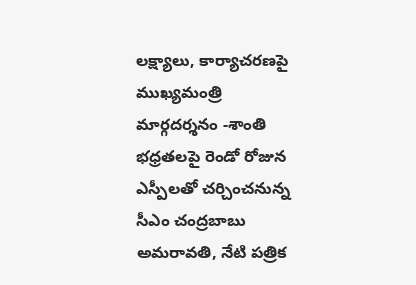లక్ష్యాలు, కార్యాచరణపై ముఖ్యమంత్రి మార్గదర్శనం -శాంతి భధ్రతలపై రెండో రోజున ఎస్పీలతో చర్చించనున్న సీఎం చంద్రబాబు అమ‌రావ‌తి, నేటి పత్రిక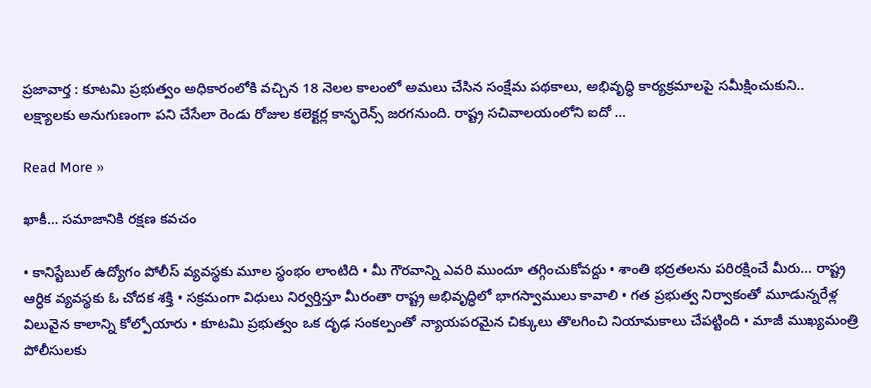ప్రజావార్త : కూటమి ప్రభుత్వం అధికారంలోకి వచ్చిన 18 నెలల కాలంలో అమలు చేసిన సంక్షేమ పథకాలు, అభివృద్ధి కార్యక్రమాలపై సమీక్షించుకుని.. లక్ష్యాలకు అనుగుణంగా పని చేసేలా రెండు రోజుల కలెక్టర్ల కాన్ఫరెన్స్ జరగనుంది. రాష్ట్ర సచివాలయంలోని ఐదో …

Read More »

ఖాకీ… సమాజానికి రక్షణ కవచం

• కానిస్టేబుల్ ఉద్యోగం పోలీస్ వ్యవస్థకు మూల స్థంభం లాంటిది • మీ గౌరవాన్ని ఎవరి ముందూ తగ్గించుకోవద్దు • శాంతి భద్రతలను పరిరక్షించే మీరు… రాష్ట్ర ఆర్ధిక వ్యవస్థకు ఓ చోదక శక్తి • సక్రమంగా విధులు నిర్వర్తిస్తూ మీరంతా రాష్ట్ర అభివృద్ధిలో భాగస్వాములు కావాలి • గత ప్రభుత్వ నిర్వాకంతో మూడున్నరేళ్ల విలువైన కాలాన్ని కోల్పోయారు • కూటమి ప్రభుత్వం ఒక దృఢ సంకల్పంతో న్యాయపరమైన చిక్కులు తొలగించి నియామకాలు చేపట్టింది • మాజీ ముఖ్యమంత్రి పోలీసులకు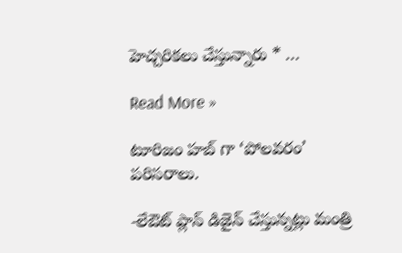హెచ్చరికలు చేస్తున్నారు * …

Read More »

టూరిజం హబ్ గా ‘పోలవరం’ పరిసరాలు.

-లేఔట్ ప్లాన్ డిజైన్ చేస్తున్నట్లు మంత్రి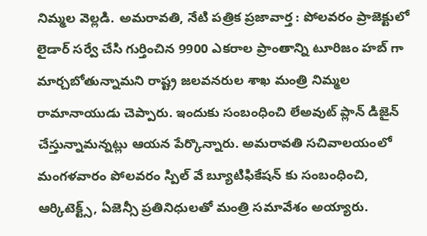నిమ్మల వెల్లడి. అమరావతి, నేటి పత్రిక ప్రజావార్త : పోలవరం ప్రాజెక్టులో లైడార్ సర్వే చేసి గుర్తించిన 9900 ఎకరాల ప్రాంతాన్ని టూరిజం హబ్ గా మార్చబోతున్నామని రాష్ట్ర జలవనరుల శాఖ మంత్రి నిమ్మల రామానాయుడు చెప్పారు. ఇందుకు సంబంధించి లేఅవుట్ ప్లాన్ డిజైన్ చేస్తున్నామన్నట్లు ఆయన పేర్కొన్నారు. అమరావతి సచివాలయంలో మంగళవారం పోలవరం స్పిల్ వే బ్యూటిఫికేషన్ కు సంబంధించి, ఆర్కిటెక్ట్స్, ఏజెన్సీ ప్రతినిధులతో మంత్రి సమావేశం అయ్యారు.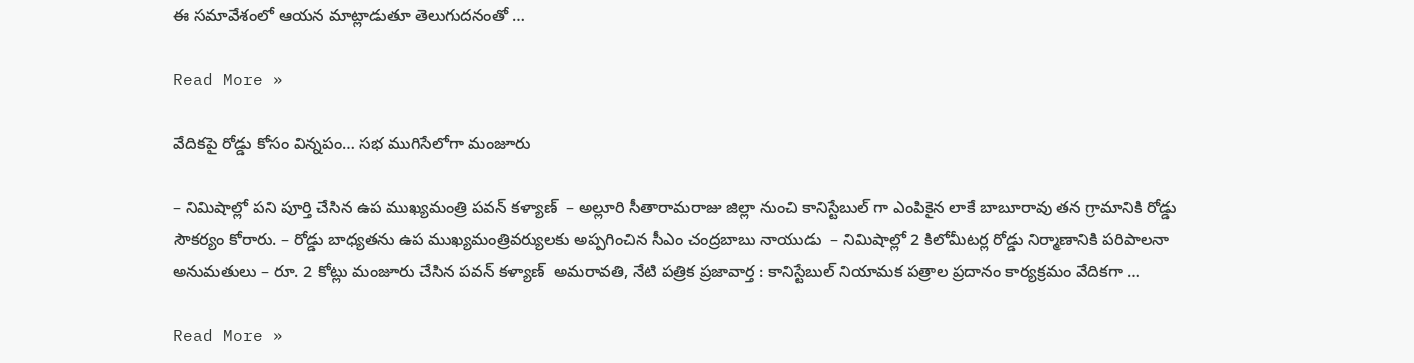ఈ సమావేశంలో ఆయన మాట్లాడుతూ తెలుగుదనంతో …

Read More »

వేదికపై రోడ్డు కోసం విన్నపం… సభ ముగిసేలోగా మంజూరు

– నిమిషాల్లో పని పూర్తి చేసిన ఉప ముఖ్యమంత్రి పవన్ కళ్యాణ్  – అల్లూరి సీతారామరాజు జిల్లా నుంచి కానిస్టేబుల్ గా ఎంపికైన లాకే బాబూరావు తన గ్రామానికి రోడ్డు సౌకర్యం కోరారు. – రోడ్డు బాధ్యతను ఉప ముఖ్యమంత్రివర్యులకు అప్పగించిన సీఎం చంద్రబాబు నాయుడు  – నిమిషాల్లో 2 కిలోమీటర్ల రోడ్డు నిర్మాణానికి పరిపాలనా అనుమతులు – రూ. 2 కోట్లు మంజూరు చేసిన పవన్ కళ్యాణ్  అమరావతి, నేటి పత్రిక ప్రజావార్త : కానిస్టేబుల్ నియామక పత్రాల ప్రదానం కార్యక్రమం వేదికగా …

Read More »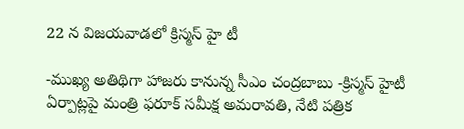22 న విజయవాడలో క్రిస్మస్ హై టీ

-ముఖ్య అతిథిగా హాజరు కానున్న సీఎం చంద్రబాబు -క్రిస్మస్ హైటీ ఏర్పాట్లపై మంత్రి ఫరూక్ సమీక్ష అమరావతి, నేటి పత్రిక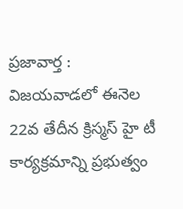ప్రజావార్త : విజయవాడలో ఈనెల 22వ తేదీన క్రిస్మస్ హై టీ కార్యక్రమాన్ని ప్రభుత్వం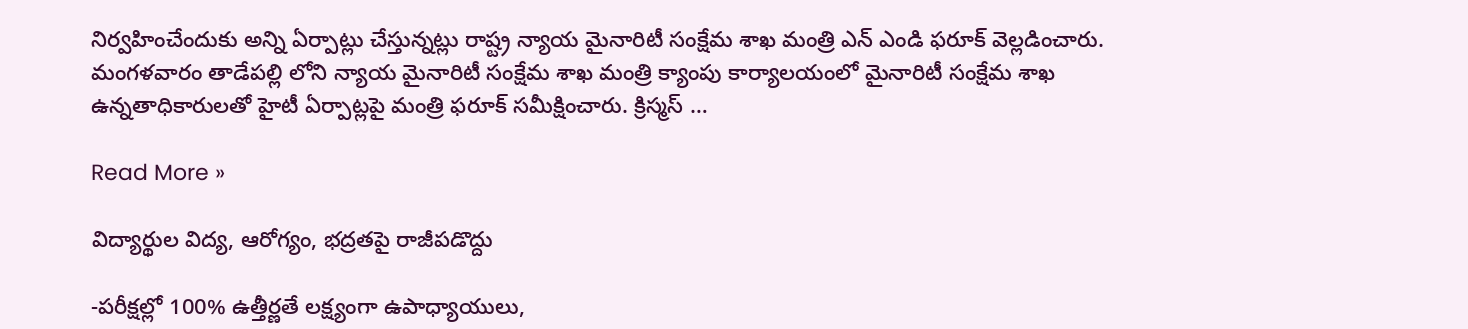నిర్వహించేందుకు అన్ని ఏర్పాట్లు చేస్తున్నట్లు రాష్ట్ర న్యాయ మైనారిటీ సంక్షేమ శాఖ మంత్రి ఎన్ ఎండి ఫరూక్ వెల్లడించారు. మంగళవారం తాడేపల్లి లోని న్యాయ మైనారిటీ సంక్షేమ శాఖ మంత్రి క్యాంపు కార్యాలయంలో మైనారిటీ సంక్షేమ శాఖ ఉన్నతాధికారులతో హైటీ ఏర్పాట్లపై మంత్రి ఫరూక్ సమీక్షించారు. క్రిస్మస్ …

Read More »

విద్యార్థుల విద్య, ఆరోగ్యం, భద్రతపై రాజీపడొద్దు

-పరీక్షల్లో 100% ఉత్తీర్ణతే లక్ష్యంగా ఉపాధ్యాయులు,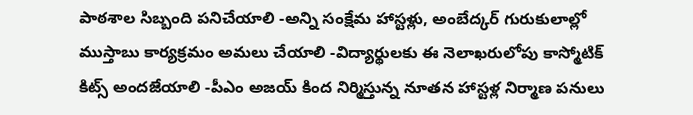పాఠశాల సిబ్బంది పనిచేయాలి -అన్ని సంక్షేమ హాస్టళ్లు, అంబేద్కర్ గురుకులాల్లో ముస్తాబు కార్యక్రమం అమలు చేయాలి -విద్యార్థులకు ఈ నెలాఖరులోపు కాస్మోటిక్ కిట్స్ అందజేయాలి -పీఎం అజయ్ కింద నిర్మిస్తున్న నూతన హాస్టళ్ల నిర్మాణ పనులు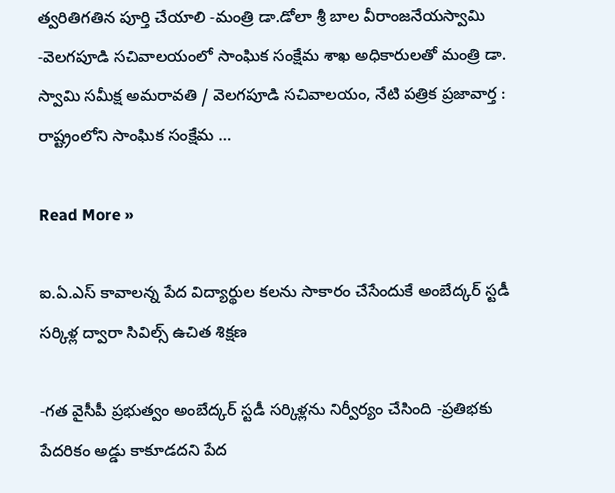త్వరితిగతిన పూర్తి చేయాలి -మంత్రి డా.డోలా శ్రీ బాల వీరాంజనేయస్వామి -వెలగపూడి సచివాలయంలో సాంఘిక సంక్షేమ శాఖ అధికారులతో మంత్రి డా. స్వామి సమీక్ష అమరావతి / వెలగపూడి సచివాలయం, నేటి పత్రిక ప్రజావార్త : రాష్ట్రంలోని సాంఘిక సంక్షేమ …

Read More »

ఐ.ఏ.ఎస్ కావాలన్న పేద విద్యార్థుల కలను సాకారం చేసేందుకే అంబేద్కర్ స్టడీ సర్కిళ్ల ద్వారా సివిల్స్ ఉచిత శిక్షణ

-గత వైసీపీ ప్రభుత్వం అంబేద్కర్ స్టడీ సర్కిళ్లను నిర్వీర్యం చేసింది -ప్రతిభకు పేదరికం అడ్డు కాకూడదని పేద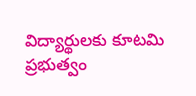విద్యార్థులకు కూటమి ప్రభుత్వం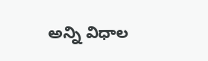అన్ని విధాల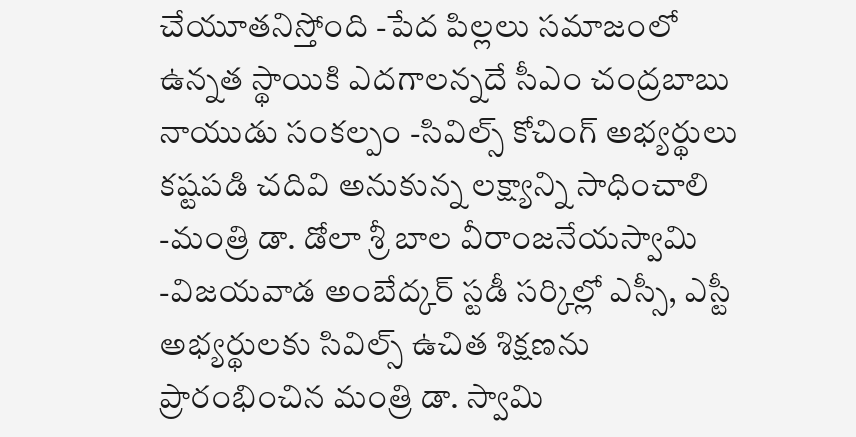చేయూతనిస్తోంది -పేద పిల్లలు సమాజంలో ఉన్నత స్థాయికి ఎదగాలన్నదే సీఎం చంద్రబాబు నాయుడు సంకల్పం -సివిల్స్ కోచింగ్ అభ్యర్థులు కష్టపడి చదివి అనుకున్న లక్ష్యాన్ని సాధించాలి -మంత్రి డా. డోలా శ్రీ బాల వీరాంజనేయస్వామి -విజయవాడ అంబేద్కర్ స్టడీ సర్కిల్లో ఎస్సీ, ఎస్టీ అభ్యర్థులకు సివిల్స్ ఉచిత శిక్షణను ప్రారంభించిన మంత్రి డా. స్వామి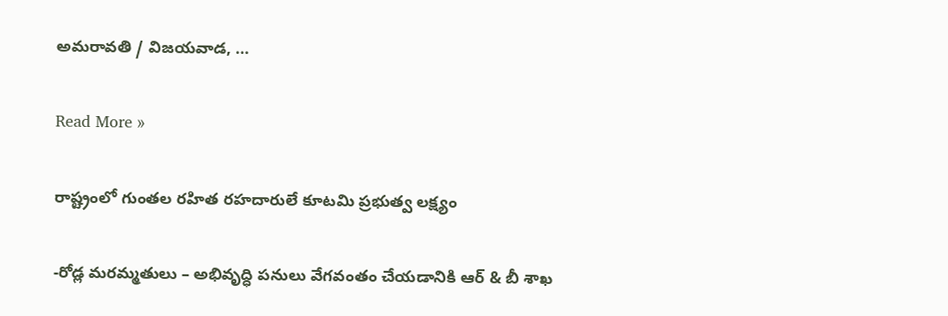అమరావతి / విజయవాడ, …

Read More »

రాష్ట్రంలో గుంతల రహిత రహదారులే కూటమి ప్రభుత్వ లక్ష్యం

-రోడ్ల మరమ్మతులు – అభివృద్ధి పనులు వేగవంతం చేయడానికి ఆర్ & బీ శాఖ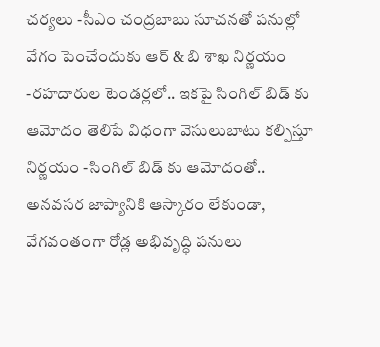చర్యలు -సీఎం చంద్రబాబు సూచనతో పనుల్లో వేగం పెంచేందుకు ఆర్ & బి శాఖ నిర్ణయం -రహదారుల టెండర్లలో.. ఇకపై సింగిల్ బిడ్ కు ఆమోదం తెలిపే విధంగా వెసులుబాటు కల్పిస్తూ నిర్ణయం -సింగిల్ బిడ్ కు ఆమోదంతో.. అనవసర జాప్యానికి ఆస్కారం లేకుండా, వేగవంతంగా రోడ్ల అభివృద్ధి పనులు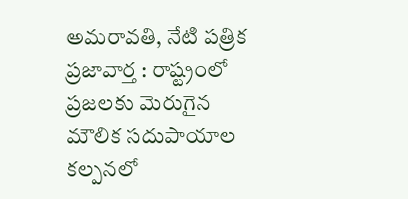అమరావతి, నేటి పత్రిక ప్రజావార్త : రాష్ట్రంలో ప్రజలకు మెరుగైన మౌలిక సదుపాయాల కల్పనలో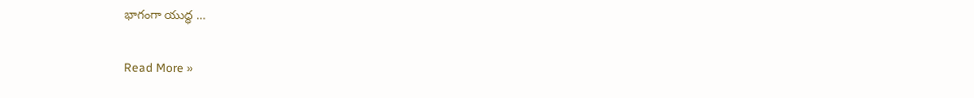భాగంగా యుద్ధ …

Read More »